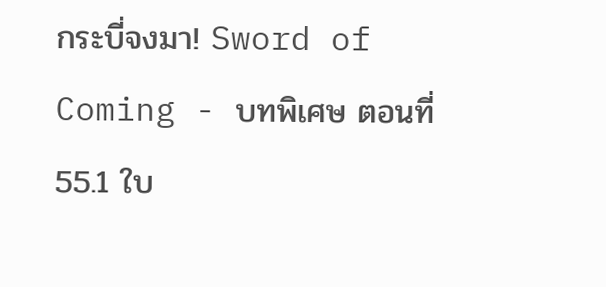กระบี่จงมา! Sword of Coming - บทพิเศษ ตอนที่ 55.1 ใบ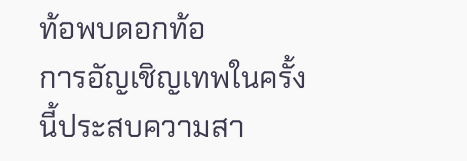ท้อพบดอกท้อ
การอัญเชิญเทพในครั้งนี้ประสบความสา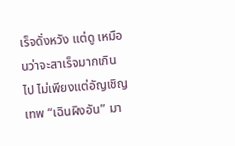เร็จดั่งหวัง แต่ดู เหมือนว่าจะสาเร็จมากเกินไป ไม่เพียงแต่อัญเชิญเทพ “เฉินผิงอัน” มา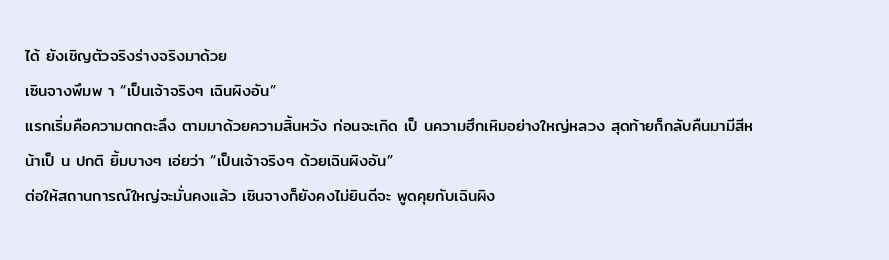ได้ ยังเชิญตัวจริงร่างจริงมาด้วย
เซินจางพึมพ า “เป็นเจ้าจริงๆ เฉินผิงอัน”
แรกเริ่มคือความตกตะลึง ตามมาด้วยความสิ้นหวัง ก่อนจะเกิด เป็ นความฮึกเหิมอย่างใหญ่หลวง สุดท้ายก็กลับคืนมามีสีหน้าเป็ น ปกติ ยิ้มบางๆ เอ่ยว่า “เป็นเจ้าจริงๆ ด้วยเฉินผิงอัน”
ต่อให้สถานการณ์ใหญ่จะมั่นคงแล้ว เซินจางก็ยังคงไม่ยินดีจะ พูดคุยกับเฉินผิง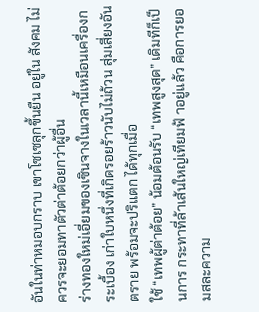อันในท่าหมอบกราบ เขาโซเซลุกขึ้นยืน อยู่ใน สังคม ไม่ควรจะยอมทาตัวต่าต้อยกว่าผู้อื่น
ร่างทองใหม่เอี่ยมของเซินจางในเวลานี้เหมือนเครื่องกระเบื้อง เก่าใบหนึ่งที่เกิดรอยร้าวนับไม่ถ้วน สุ่มเสี่ยงอันตราย พร้อมจะปริแตก ได้ทุกเมื่อ
ใช้ “เทพผู้ต่าต้อย” น้อมต้อนรับ “เทพสูงสุด” เดิมทีก็เป็ นการ กระทาที่ล้าเส้นใหญ่เทียมฟ้ าอยู่แล้ว คือการยอมสละความ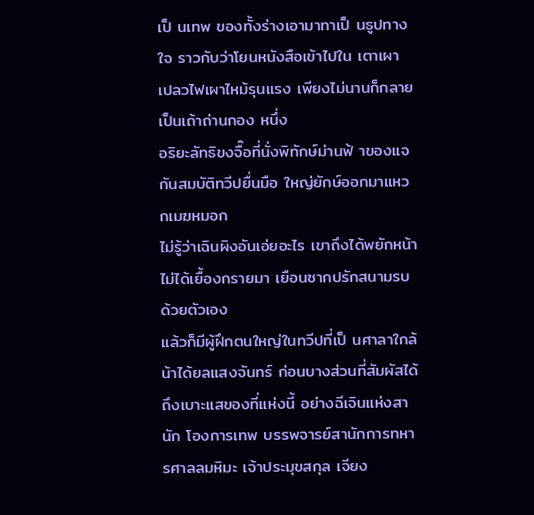เป็ นเทพ ของทั้งร่างเอามาทาเป็ นธูปทางใจ ราวกับว่าโยนหนังสือเข้าไปใน เตาเผา เปลวไฟเผาไหม้รุนแรง เพียงไม่นานก็กลายเป็นเถ้าถ่านกอง หนึ่ง
อริยะลัทธิขงจื๊อที่นั่งพิทักษ์ม่านฟ้ าของแจกันสมบัติทวีปยื่นมือ ใหญ่ยักษ์ออกมาแหวกเมฆหมอก
ไม่รู้ว่าเฉินผิงอันเอ่ยอะไร เขาถึงได้พยักหน้า ไม่ได้เยื้องกรายมา เยือนซากปรักสนามรบด้วยตัวเอง
แล้วก็มีผู้ฝึกตนใหญ่ในทวีปที่เป็ นศาลาใกล้น้าได้ยลแสงจันทร์ ก่อนบางส่วนที่สัมผัสได้ถึงเบาะแสของที่แห่งนี้ อย่างฉีเจินแห่งสานัก โองการเทพ บรรพจารย์สานักการทหารศาลลมหิมะ เจ้าประมุขสกุล เจียง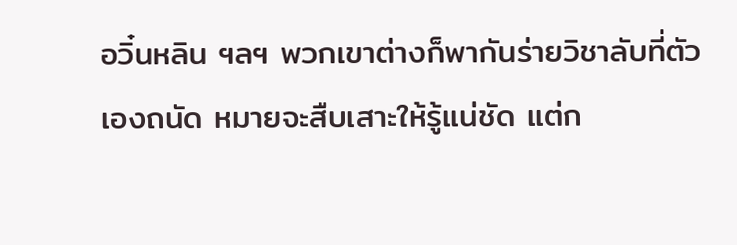อวิ๋นหลิน ฯลฯ พวกเขาต่างก็พากันร่ายวิชาลับที่ตัวเองถนัด หมายจะสืบเสาะให้รู้แน่ชัด แต่ก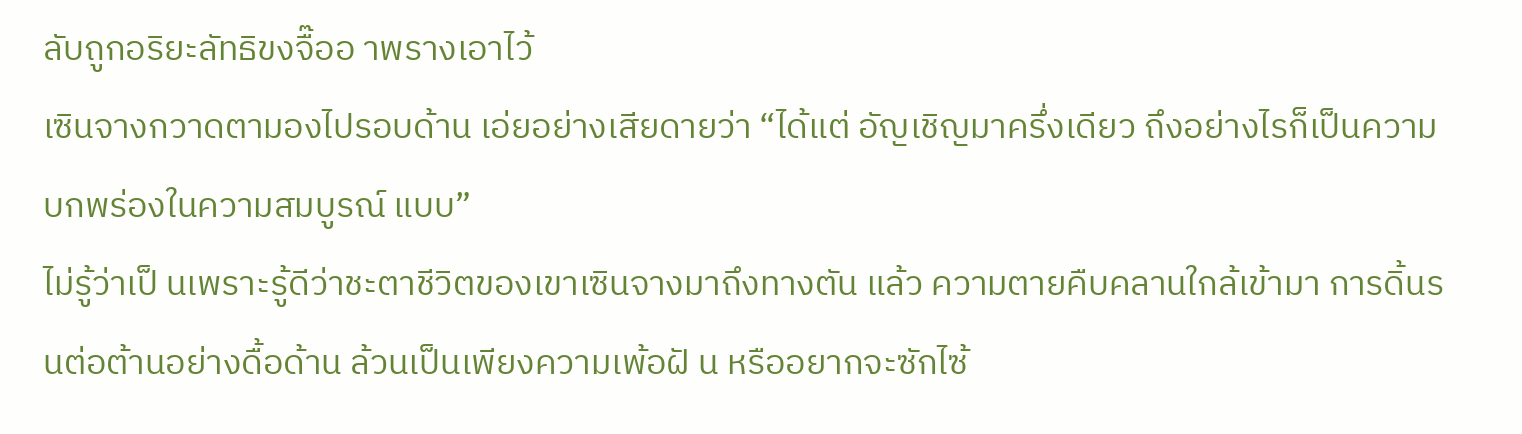ลับถูกอริยะลัทธิขงจื๊ออ าพรางเอาไว้
เซินจางกวาดตามองไปรอบด้าน เอ่ยอย่างเสียดายว่า “ได้แต่ อัญเชิญมาครึ่งเดียว ถึงอย่างไรก็เป็นความบกพร่องในความสมบูรณ์ แบบ”
ไม่รู้ว่าเป็ นเพราะรู้ดีว่าชะตาชีวิตของเขาเซินจางมาถึงทางตัน แล้ว ความตายคืบคลานใกล้เข้ามา การดิ้นรนต่อต้านอย่างดื้อด้าน ล้วนเป็นเพียงความเพ้อฝั น หรืออยากจะซักไซ้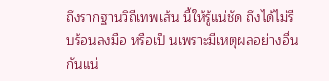ถึงรากฐานวิถีเทพเส้น นี้ให้รู้แน่ชัด ถึงได้ไม่รีบร้อนลงมือ หรือเป็ นเพราะมีเหตุผลอย่างอื่น กันแน่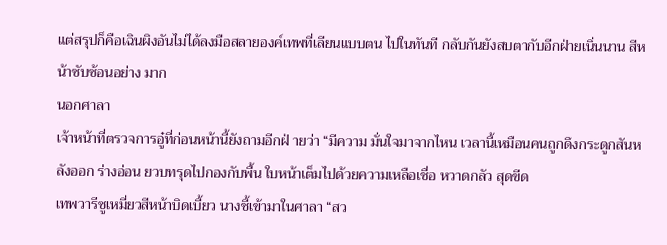แต่สรุปก็คือเฉินผิงอันไม่ได้ลงมือสลายองค์เทพที่เลียนแบบตน ไปในทันที กลับกันยังสบตากับอีกฝ่ายเนิ่นนาน สีหน้าซับซ้อนอย่าง มาก
นอกศาลา
เจ้าหน้าที่ตรวจการอู๋ที่ก่อนหน้านี้ยังถามอีกฝ่ ายว่า “มีความ มั่นใจมาจากไหน เวลานี้เหมือนคนถูกดึงกระดูกสันหลังออก ร่างอ่อน ยวบทรุดไปกองกับพื้น ใบหน้าเต็มไปด้วยความเหลือเชื่อ หวาดกลัว สุดขีด
เทพวารีซูเหมี่ยวสีหน้าบิดเบี้ยว นางชี้เข้ามาในศาลา “สว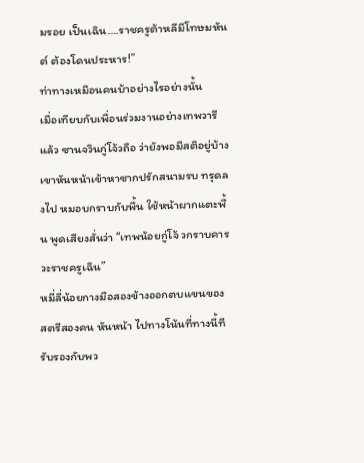มรอย เป็นเฉิน….ราชครูต้าหลีมีโทษมหันต์ ต้องโดนประหาร!”
ท่าทางเหมือนคนบ้าอย่างไรอย่างนั้น
เมื่อเทียบกับเพื่อนร่วมงานอย่างเทพวารีแล้ว ซานจวินกู่โจ้วถือ ว่ายังพอมีสติอยู่บ้าง เขาหันหน้าเข้าหาซากปรักสนามรบ ทรุดลงไป หมอบกราบกับพื้น ใช้หน้าผากแตะพื้น พูดเสียงสั่นว่า “เทพน้อยกู่โจ้ วกราบคารวะราชครูเฉิน”
หมี่ลี่น้อยกางมือสองข้างออกตบแขนของสตรีสองคน หันหน้า ไปทางโน้นที่ทางนี้ทีรับรองกับพว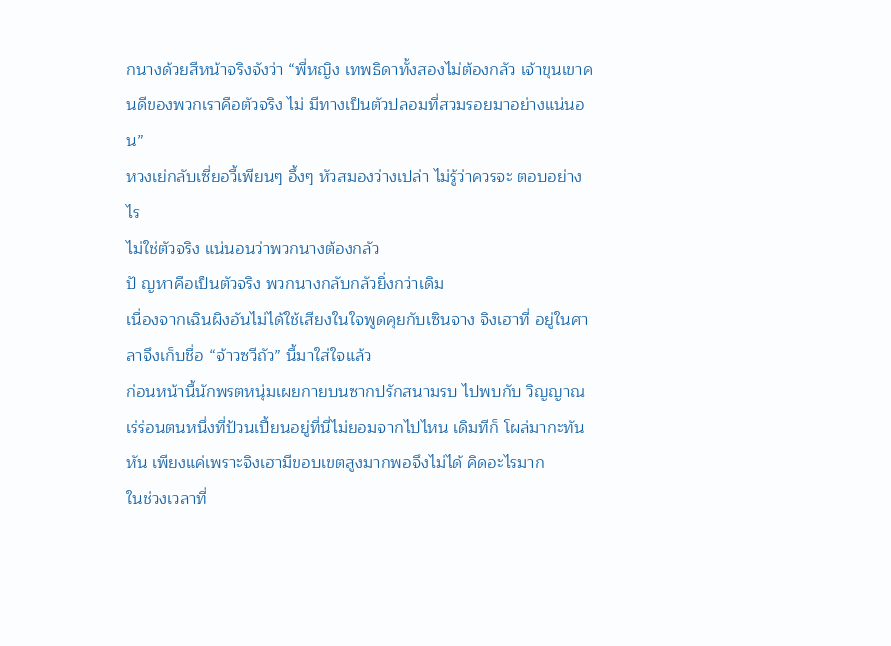กนางด้วยสีหน้าจริงจังว่า “พี่หญิง เทพธิดาทั้งสองไม่ต้องกลัว เจ้าขุนเขาคนดีของพวกเราคือตัวจริง ไม่ มีทางเป็นตัวปลอมที่สวมรอยมาอย่างแน่นอน”
หวงเย่กลับเซี่ยอวี้เพียนๆ อึ้งๆ หัวสมองว่างเปล่า ไม่รู้ว่าควรจะ ตอบอย่างไร
ไม่ใช่ตัวจริง แน่นอนว่าพวกนางต้องกลัว
ปั ญหาคือเป็นตัวจริง พวกนางกลับกลัวยิ่งกว่าเดิม
เนื่องจากเฉินผิงอันไม่ได้ใช้เสียงในใจพูดคุยกับเซินจาง จิงเฮาที่ อยู่ในศาลาจึงเก็บชื่อ “จ้าวซวีถัว” นี้มาใส่ใจแล้ว
ก่อนหน้านี้นักพรตหนุ่มเผยกายบนซากปรักสนามรบ ไปพบกับ วิญญาณเร่ร่อนตนหนึ่งที่ป้วนเปี้ยนอยู่ที่นี่ไม่ยอมจากไปไหน เดิมทีก็ โผล่มากะทันหัน เพียงแค่เพราะจิงเฮามีขอบเขตสูงมากพอจึงไม่ได้ คิดอะไรมาก
ในช่วงเวลาที่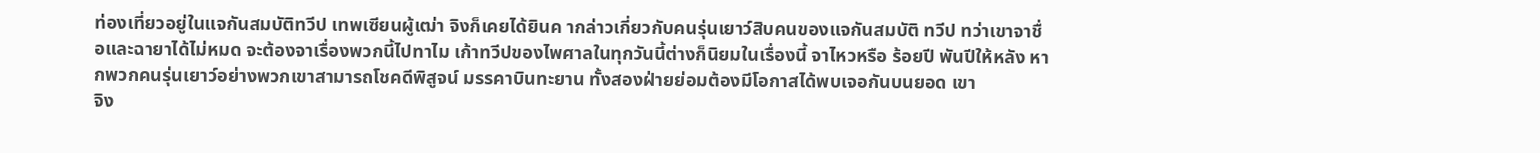ท่องเที่ยวอยู่ในแจกันสมบัติทวีป เทพเซียนผู้เฒ่า จิงก็เคยได้ยินค ากล่าวเกี่ยวกับคนรุ่นเยาว์สิบคนของแจกันสมบัติ ทวีป ทว่าเขาจาชื่อและฉายาได้ไม่หมด จะต้องจาเรื่องพวกนี้ไปทาไม เก้าทวีปของไพศาลในทุกวันนี้ต่างก็นิยมในเรื่องนี้ จาไหวหรือ ร้อยปี พันปีให้หลัง หากพวกคนรุ่นเยาว์อย่างพวกเขาสามารถโชคดีพิสูจน์ มรรคาบินทะยาน ทั้งสองฝ่ายย่อมต้องมีโอกาสได้พบเจอกันบนยอด เขา
จิง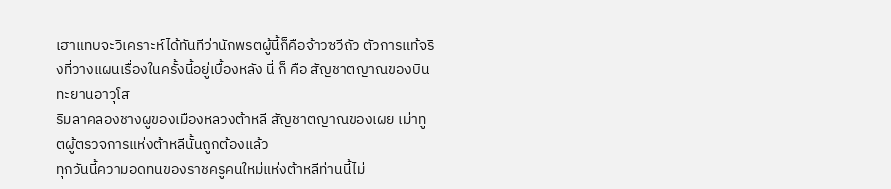เฮาแทบจะวิเคราะห์ได้ทันทีว่านักพรตผู้นี้ก็คือจ้าวซวีถัว ตัวการแท้จริงที่วางแผนเรื่องในครั้งนี้อยู่เบื้องหลัง นี่ ก็ คือ สัญชาตญาณของบินทะยานอาวุโส
ริมลาคลองชางผูของเมืองหลวงต้าหลี สัญชาตญาณของเผย เม่าทูตผู้ตรวจการแห่งต้าหลีนั้นถูกต้องแล้ว
ทุกวันนี้ความอดทนของราชครูคนใหม่แห่งต้าหลีท่านนี้ไม่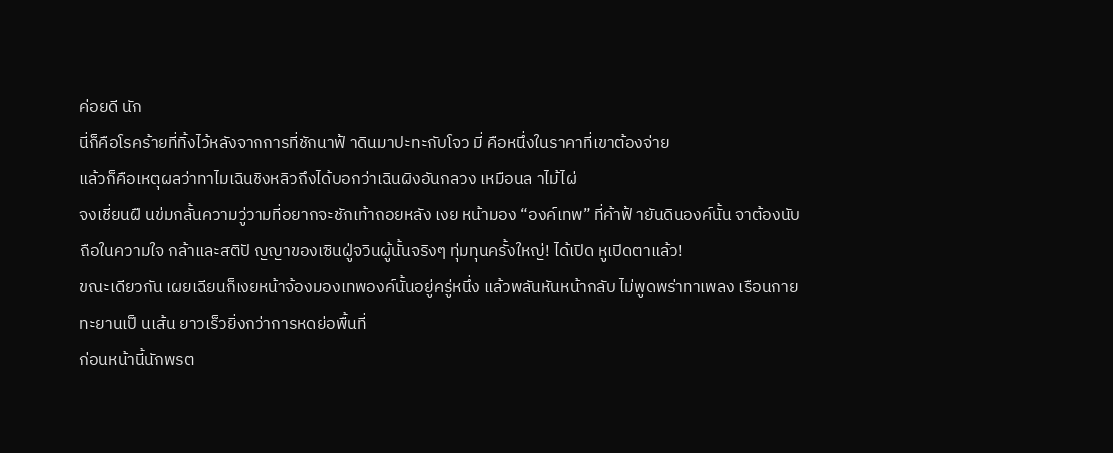ค่อยดี นัก
นี่ก็คือโรคร้ายที่ทิ้งไว้หลังจากการที่ชักนาฟ้ าดินมาปะทะกับโจว มี่ คือหนึ่งในราคาที่เขาต้องจ่าย
แล้วก็คือเหตุผลว่าทาไมเฉินชิงหลิวถึงได้บอกว่าเฉินผิงอันกลวง เหมือนล าไม้ไผ่
จงเชี่ยนฝื นข่มกลั้นความวู่วามที่อยากจะชักเท้าถอยหลัง เงย หน้ามอง “องค์เทพ” ที่ค้าฟ้ ายันดินองค์นั้น จาต้องนับถือในความใจ กล้าและสติปั ญญาของเซินฝู่จวินผู้นั้นจริงๆ ทุ่มทุนครั้งใหญ่! ได้เปิด หูเปิดตาแล้ว!
ขณะเดียวกัน เผยเฉียนก็เงยหน้าจ้องมองเทพองค์นั้นอยู่ครู่หนึ่ง แล้วพลันหันหน้ากลับ ไม่พูดพร่าทาเพลง เรือนกายทะยานเป็ นเส้น ยาวเร็วยิ่งกว่าการหดย่อพื้นที่
ก่อนหน้านี้นักพรต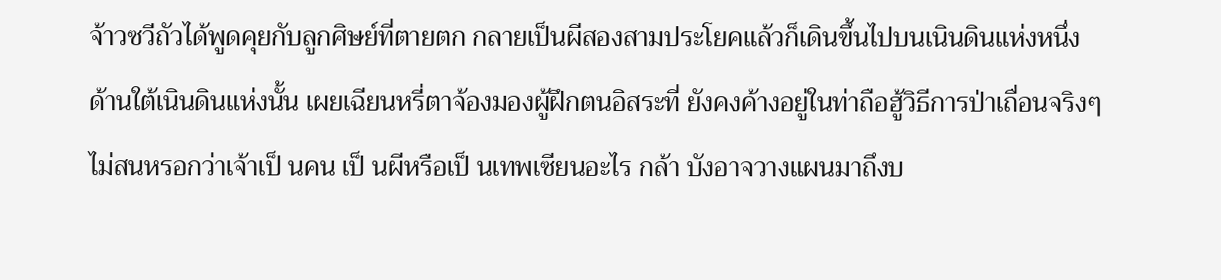จ้าวซวีถัวได้พูดคุยกับลูกศิษย์ที่ตายตก กลายเป็นผีสองสามประโยคแล้วก็เดินขึ้นไปบนเนินดินแห่งหนึ่ง
ด้านใต้เนินดินแห่งนั้น เผยเฉียนหรี่ตาจ้องมองผู้ฝึกตนอิสระที่ ยังคงค้างอยู่ในท่าถือฮู้วิธีการป่าเถื่อนจริงๆ
ไม่สนหรอกว่าเจ้าเป็ นคน เป็ นผีหรือเป็ นเทพเซียนอะไร กล้า บังอาจวางแผนมาถึงบ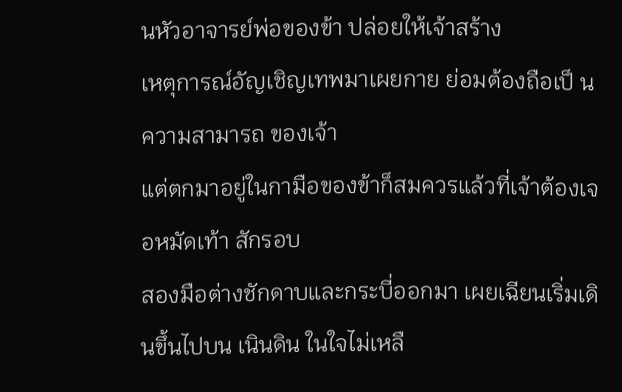นหัวอาจารย์พ่อของข้า ปล่อยให้เจ้าสร้าง
เหตุการณ์อัญเชิญเทพมาเผยกาย ย่อมต้องถือเป็ นความสามารถ ของเจ้า
แต่ตกมาอยู่ในกามือของข้าก็สมควรแล้วที่เจ้าต้องเจอหมัดเท้า สักรอบ
สองมือต่างชักดาบและกระบี่ออกมา เผยเฉียนเริ่มเดินขึ้นไปบน เนินดิน ในใจไม่เหลื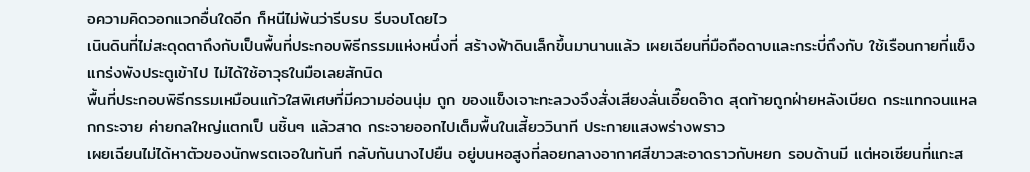อความคิดวอกแวกอื่นใดอีก ก็หนีไม่พ้นว่ารีบรบ รีบจบโดยไว
เนินดินที่ไม่สะดุดตาถึงกับเป็นพื้นที่ประกอบพิธีกรรมแห่งหนึ่งที่ สร้างฟ้าดินเล็กขึ้นมานานแล้ว เผยเฉียนที่มือถือดาบและกระบี่ถึงกับ ใช้เรือนกายที่แข็งแกร่งพังประตูเข้าไป ไม่ได้ใช้อาวุธในมือเลยสักนิด
พื้นที่ประกอบพิธีกรรมเหมือนแก้วใสพิเศษที่มีความอ่อนนุ่ม ถูก ของแข็งเจาะทะลวงจึงสั่งเสียงลั่นเอี๊ยดอ๊าด สุดท้ายถูกฝ่ายหลังเบียด กระแทกจนแหลกกระจาย ค่ายกลใหญ่แตกเป็ นชิ้นๆ แล้วสาด กระจายออกไปเต็มพื้นในเสี้ยววินาที ประกายแสงพร่างพราว
เผยเฉียนไม่ได้หาตัวของนักพรตเจอในทันที กลับกันนางไปยืน อยู่บนหอสูงที่ลอยกลางอากาศสีขาวสะอาดราวกับหยก รอบด้านมี แต่หอเซียนที่แกะส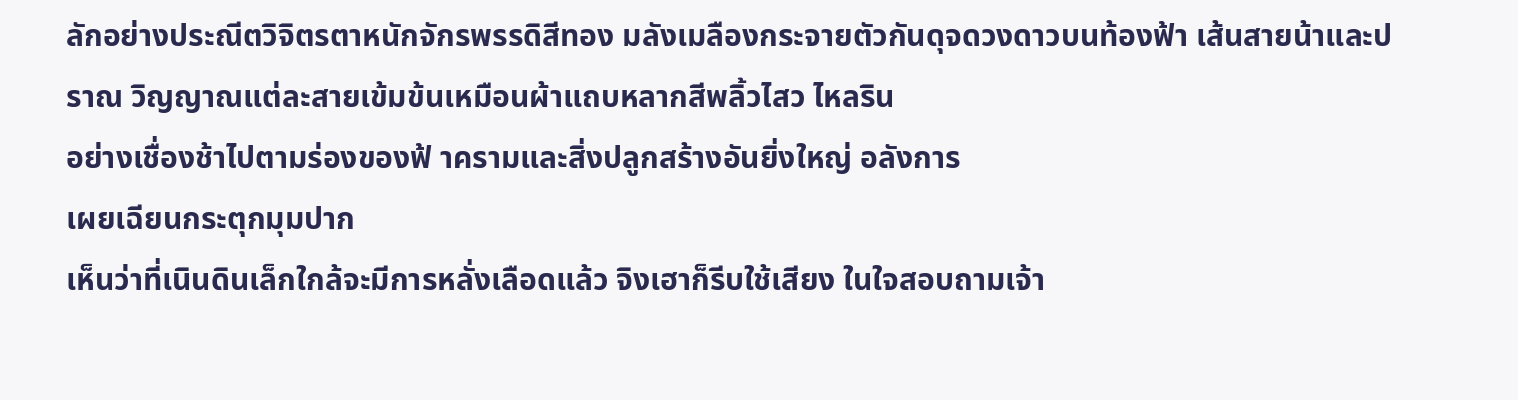ลักอย่างประณีตวิจิตรตาหนักจักรพรรดิสีทอง มลังเมลืองกระจายตัวกันดุจดวงดาวบนท้องฟ้า เส้นสายน้าและปราณ วิญญาณแต่ละสายเข้มข้นเหมือนผ้าแถบหลากสีพลิ้วไสว ไหลริน
อย่างเชื่องช้าไปตามร่องของฟ้ าครามและสิ่งปลูกสร้างอันยิ่งใหญ่ อลังการ
เผยเฉียนกระตุกมุมปาก
เห็นว่าที่เนินดินเล็กใกล้จะมีการหลั่งเลือดแล้ว จิงเฮาก็รีบใช้เสียง ในใจสอบถามเจ้า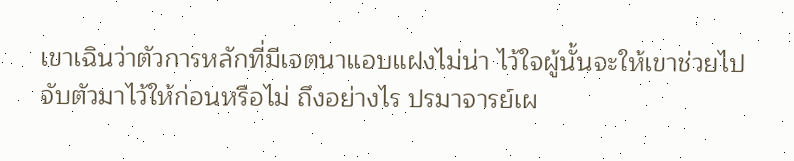เขาเฉินว่าตัวการหลักที่มีเจตนาแอบแฝงไม่น่า ไว้ใจผู้นั้นจะให้เขาช่วยไปจับตัวมาไว้ให้ก่อนหรือไม่ ถึงอย่างไร ปรมาจารย์เผ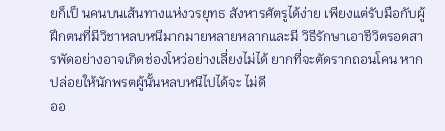ยก็เป็ นคนบนเส้นทางแห่งวรยุทธ สังหารศัตรูได้ง่าย เพียงแต่รับมือกับผู้ฝึกตนที่มีวิชาหลบหนีมากมายหลายหลากและมี วิธีรักษาเอาชีวิตรอดสารพัดอย่างอาจเกิดช่องโหว่อย่างเลี่ยงไม่ได้ ยากที่จะตัดรากถอนโคน หากปล่อยให้นักพรตผู้นั้นหลบหนีไปได้จะ ไม่ดี
ออ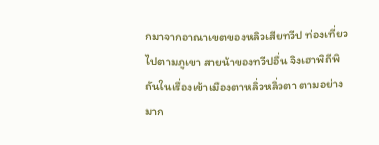กมาจากอาณาเขตของหลิวเสียทวีป ท่องเที่ยวไปตามภูเขา สายน้าของทวีปอื่น จิงเฮาพิถีพิถันในเรื่องเข้าเมืองตาหลิ่วหลิ่วตา ตามอย่างมาก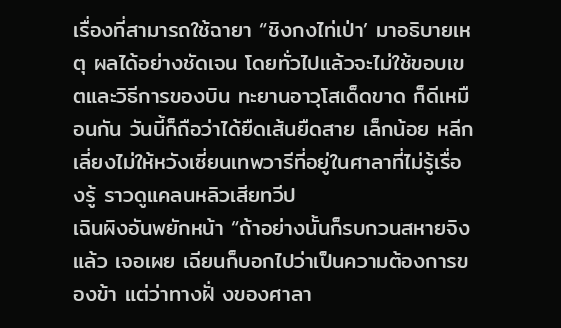เรื่องที่สามารถใช้ฉายา “ชิงกงไท่เป่า’ มาอธิบายเหตุ ผลได้อย่างชัดเจน โดยทั่วไปแล้วจะไม่ใช้ขอบเขตและวิธีการของบิน ทะยานอาวุโสเด็ดขาด ก็ดีเหมือนกัน วันนี้ก็ถือว่าได้ยืดเส้นยืดสาย เล็กน้อย หลีกเลี่ยงไม่ให้หวังเซี่ยนเทพวารีที่อยู่ในศาลาที่ไม่รู้เรื่องรู้ ราวดูแคลนหลิวเสียทวีป
เฉินผิงอันพยักหน้า “ถ้าอย่างนั้นก็รบกวนสหายจิงแล้ว เจอเผย เฉียนก็บอกไปว่าเป็นความต้องการของข้า แต่ว่าทางฝั่ งของศาลา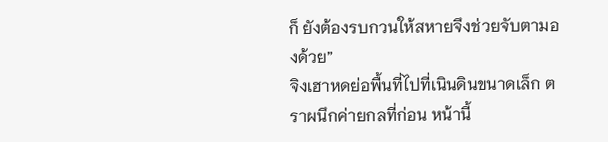ก็ ยังต้องรบกวนให้สหายจึงช่วยจับตามองด้วย”
จิงเฮาหดย่อพื้นที่ไปที่เนินดินขนาดเล็ก ตราผนึกค่ายกลที่ก่อน หน้านี้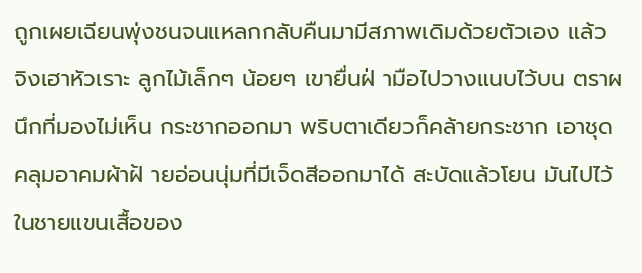ถูกเผยเฉียนพุ่งชนจนแหลกกลับคืนมามีสภาพเดิมด้วยตัวเอง แล้ว จิงเฮาหัวเราะ ลูกไม้เล็กๆ น้อยๆ เขายื่นฝ่ ามือไปวางแนบไว้บน ตราผนึกที่มองไม่เห็น กระชากออกมา พริบตาเดียวก็คล้ายกระชาก เอาชุดคลุมอาคมผ้าฝ้ ายอ่อนนุ่มที่มีเจ็ดสีออกมาได้ สะบัดแล้วโยน มันไปไว้ในชายแขนเสื้อของ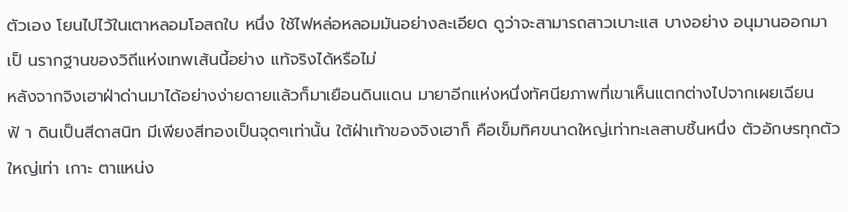ตัวเอง โยนไปไว้ในเตาหลอมโอสถใบ หนึ่ง ใช้ไฟหล่อหลอมมันอย่างละเอียด ดูว่าจะสามารถสาวเบาะแส บางอย่าง อนุมานออกมาเป็ นรากฐานของวิถีแห่งเทพเส้นนี้อย่าง แท้จริงได้หรือไม่
หลังจากจิงเฮาฝ่าด่านมาได้อย่างง่ายดายแล้วก็มาเยือนดินแดน มายาอีกแห่งหนึ่งทัศนียภาพที่เขาเห็นแตกต่างไปจากเผยเฉียน ฟ้ า ดินเป็นสีดาสนิท มีเพียงสีทองเป็นจุดๆเท่านั้น ใต้ฝ่าเท้าของจิงเฮาก็ คือเข็มทิศขนาดใหญ่เท่าทะเลสาบชิ้นหนึ่ง ตัวอักษรทุกตัวใหญ่เท่า เกาะ ตาแหน่ง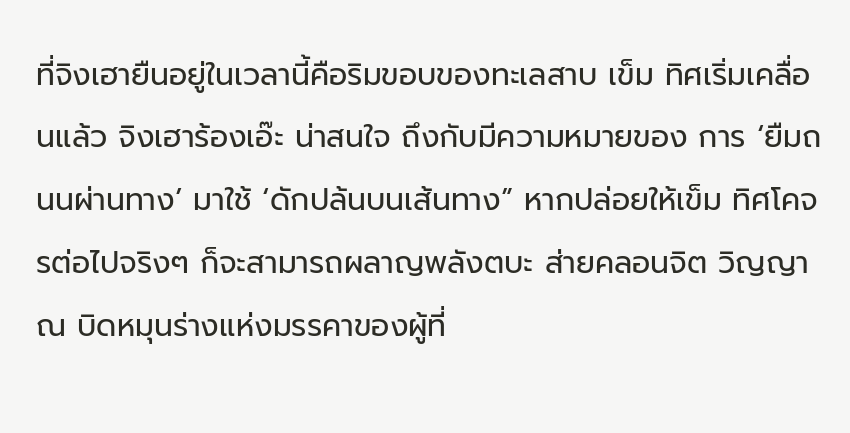ที่จิงเฮายืนอยู่ในเวลานี้คือริมขอบของทะเลสาบ เข็ม ทิศเริ่มเคลื่อนแล้ว จิงเฮาร้องเอ๊ะ น่าสนใจ ถึงกับมีความหมายของ การ ‘ยืมถนนผ่านทาง’ มาใช้ ‘ดักปล้นบนเส้นทาง” หากปล่อยให้เข็ม ทิศโคจรต่อไปจริงๆ ก็จะสามารถผลาญพลังตบะ ส่ายคลอนจิต วิญญาณ บิดหมุนร่างแห่งมรรคาของผู้ที่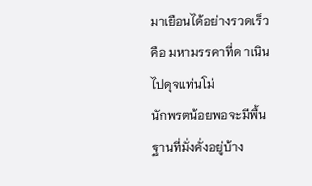มาเยือนได้อย่างรวดเร็ว คือ มหามรรคาที่ด าเนินไปดุจแท่นโม่
นักพรตน้อยพอจะมีพื้นฐานที่มั่งคั่งอยู่บ้าง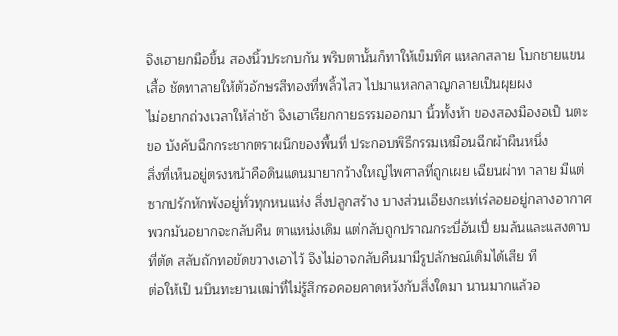จิงเฮายกมือขึ้น สองนิ้วประกบกัน พริบตานั้นก็ทาให้เข็มทิศ แหลกสลาย โบกชายแขนเสื้อ ชัดทาลายให้ตัวอักษรสีทองที่พลิ้วไสว ไปมาแหลกลาญกลายเป็นผุยผง
ไม่อยากถ่วงเวลาให้ล่าช้า จิงเฮาเรียกกายธรรมออกมา นิ้วทั้งห้า ของสองมืองอเป็ นตะขอ บังคับฉีกกระชากตราผนึกของพื้นที่ ประกอบพิธีกรรมเหมือนฉีกผ้าผืนหนึ่ง
สิ่งที่เห็นอยู่ตรงหน้าคือดินแดนมายากว้างใหญ่ไพศาลที่ถูกเผย เฉียนผ่าท าลาย มีแต่ซากปรักหักพังอยู่ทั่วทุกหนแห่ง สิ่งปลูกสร้าง บางส่วนเอียงกะเท่เร่ลอยอยู่กลางอากาศ พวกมันอยากจะกลับคืน ตาแหน่งเดิม แต่กลับถูกปราณกระบี่อันเปี่ ยมล้นและแสงดาบที่ตัด สลับถักทอขัดขวางเอาไว้ จึงไม่อาจกลับคืนมามีรูปลักษณ์เดิมได้เสีย ที
ต่อให้เป็ นบินทะยานเฒ่าที่ไม่รู้สึกรอคอยคาดหวังกับสิ่งใดมา นานมากแล้วอ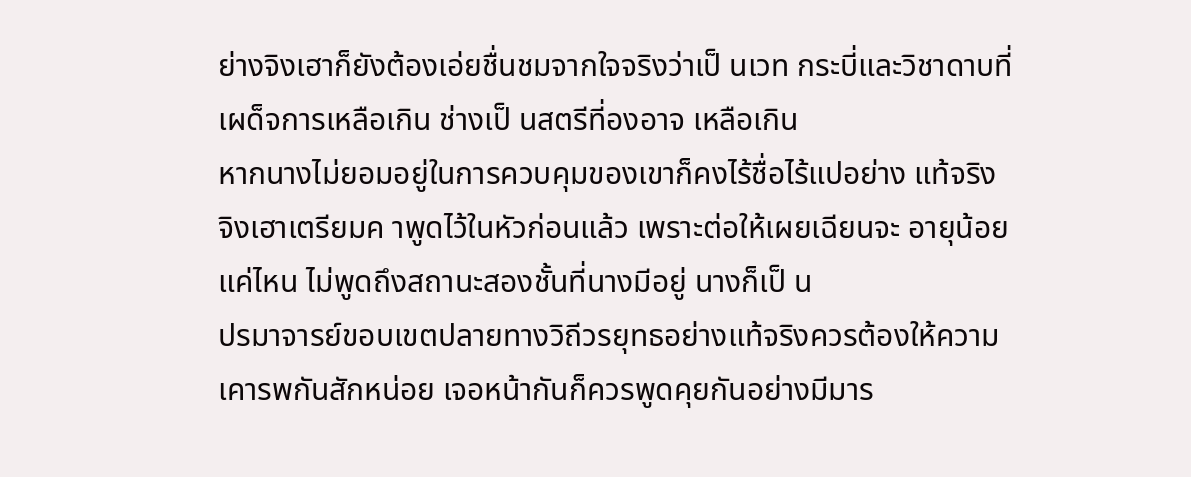ย่างจิงเฮาก็ยังต้องเอ่ยชื่นชมจากใจจริงว่าเป็ นเวท กระบี่และวิชาดาบที่เผด็จการเหลือเกิน ช่างเป็ นสตรีที่องอาจ เหลือเกิน
หากนางไม่ยอมอยู่ในการควบคุมของเขาก็คงไร้ชื่อไร้แปอย่าง แท้จริง
จิงเฮาเตรียมค าพูดไว้ในหัวก่อนแล้ว เพราะต่อให้เผยเฉียนจะ อายุน้อยแค่ไหน ไม่พูดถึงสถานะสองชั้นที่นางมีอยู่ นางก็เป็ น
ปรมาจารย์ขอบเขตปลายทางวิถีวรยุทธอย่างแท้จริงควรต้องให้ความ เคารพกันสักหน่อย เจอหน้ากันก็ควรพูดคุยกันอย่างมีมาร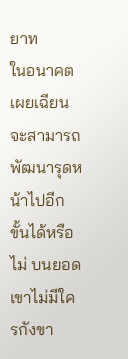ยาท
ในอนาคตเผยเฉียนจะสามารถพัฒนารุดหน้าไปอีกขั้นได้หรือไม่ บนยอดเขาไม่มีใครกังขา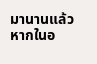มานานแล้ว หากในอ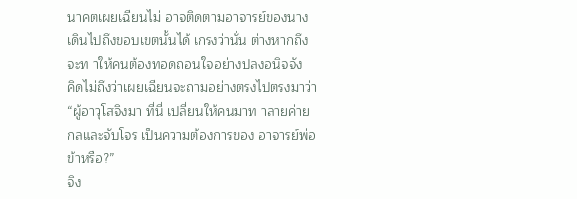นาคตเผยเฉียนไม่ อาจติดตามอาจารย์ของนางเดินไปถึงขอบเขตนั้นได้ เกรงว่านั่น ต่างหากถึงจะท าให้คนต้องทอดถอนใจอย่างปลงอนิจจัง
คิดไม่ถึงว่าเผยเฉียนจะถามอย่างตรงไปตรงมาว่า “ผู้อาวุโสจิงมา ที่นี่ เปลี่ยนให้คนมาท าลายค่ายกลและจับโจร เป็นความต้องการของ อาจารย์พ่อข้าหรือ?”
จิง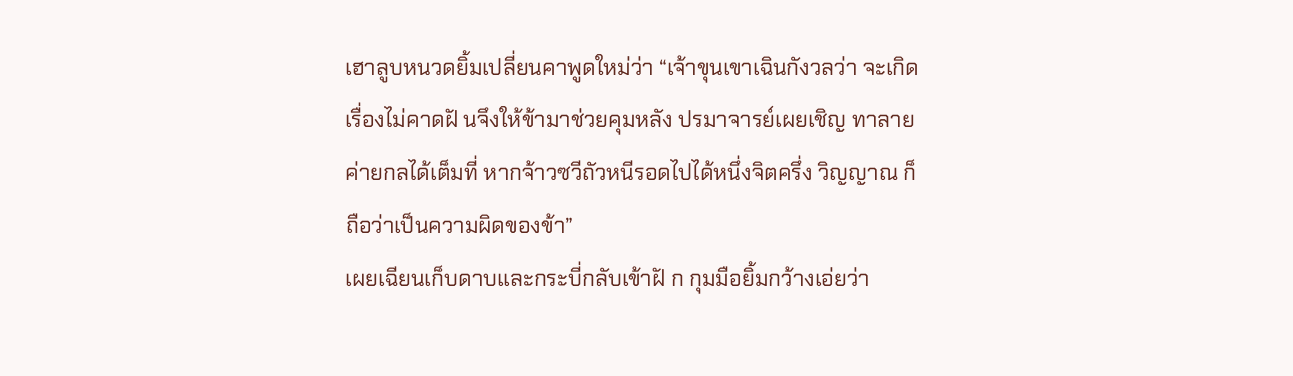เฮาลูบหนวดยิ้มเปลี่ยนคาพูดใหม่ว่า “เจ้าขุนเขาเฉินกังวลว่า จะเกิดเรื่องไม่คาดฝั นจึงให้ข้ามาช่วยคุมหลัง ปรมาจารย์เผยเชิญ ทาลายค่ายกลได้เต็มที่ หากจ้าวซวีถัวหนีรอดไปได้หนึ่งจิตครึ่ง วิญญาณ ก็ถือว่าเป็นความผิดของข้า”
เผยเฉียนเก็บดาบและกระบี่กลับเข้าฝั ก กุมมือยิ้มกว้างเอ่ยว่า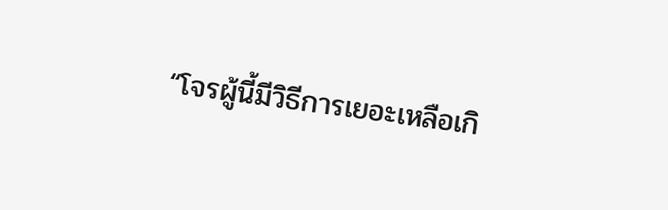“โจรผู้นี้มีวิธีการเยอะเหลือเกิ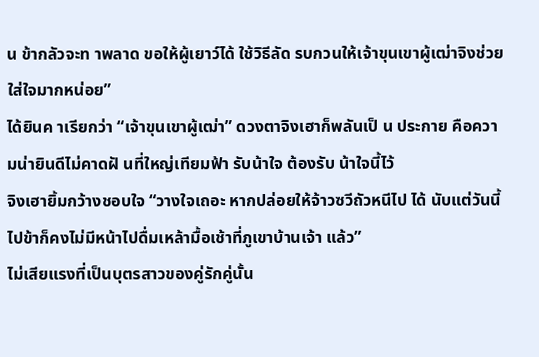น ข้ากลัวจะท าพลาด ขอให้ผู้เยาว์ได้ ใช้วิธีลัด รบกวนให้เจ้าขุนเขาผู้เฒ่าจิงช่วยใส่ใจมากหน่อย”
ได้ยินค าเรียกว่า “เจ้าขุนเขาผู้เฒ่า” ดวงตาจิงเฮาก็พลันเป็ น ประกาย คือความน่ายินดีไม่คาดฝั นที่ใหญ่เทียมฟ้า รับน้าใจ ต้องรับ น้าใจนี้ไว้
จิงเฮายิ้มกว้างชอบใจ “วางใจเถอะ หากปล่อยให้จ้าวซวีถัวหนีไป ได้ นับแต่วันนี้ไปข้าก็คงไม่มีหน้าไปดื่มเหล้ามื้อเช้าที่ภูเขาบ้านเจ้า แล้ว”
ไม่เสียแรงที่เป็นบุตรสาวของคู่รักคู่นั้น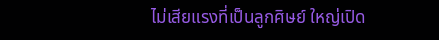ไม่เสียแรงที่เป็นลูกศิษย์ ใหญ่เปิด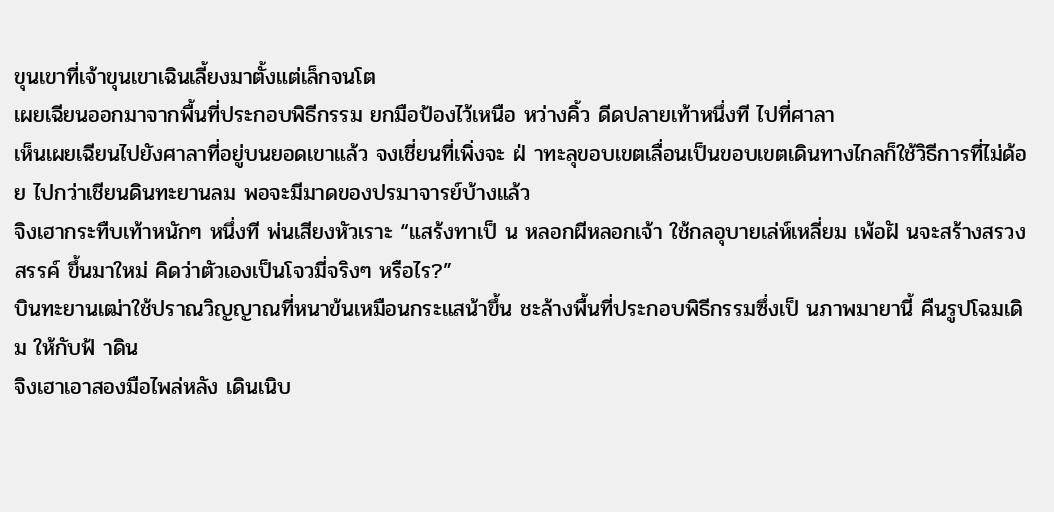ขุนเขาที่เจ้าขุนเขาเฉินเลี้ยงมาตั้งแต่เล็กจนโต
เผยเฉียนออกมาจากพื้นที่ประกอบพิธีกรรม ยกมือป้องไว้เหนือ หว่างคิ้ว ดีดปลายเท้าหนึ่งที ไปที่ศาลา
เห็นเผยเฉียนไปยังศาลาที่อยู่บนยอดเขาแล้ว จงเชี่ยนที่เพิ่งจะ ฝ่ าทะลุขอบเขตเลื่อนเป็นขอบเขตเดินทางไกลก็ใช้วิธีการที่ไม่ด้อย ไปกว่าเชียนดินทะยานลม พอจะมีมาดของปรมาจารย์บ้างแล้ว
จิงเฮากระทืบเท้าหนักๆ หนึ่งที พ่นเสียงหัวเราะ “แสร้งทาเป็ น หลอกผีหลอกเจ้า ใช้กลอุบายเล่ห์เหลี่ยม เพ้อฝั นจะสร้างสรวงสรรค์ ขึ้นมาใหม่ คิดว่าตัวเองเป็นโจวมี่จริงๆ หรือไร?”
บินทะยานเฒ่าใช้ปราณวิญญาณที่หนาข้นเหมือนกระแสน้าขึ้น ชะล้างพื้นที่ประกอบพิธีกรรมซึ่งเป็ นภาพมายานี้ คืนรูปโฉมเดิม ให้กับฟ้ าดิน
จิงเฮาเอาสองมือไพล่หลัง เดินเนิบ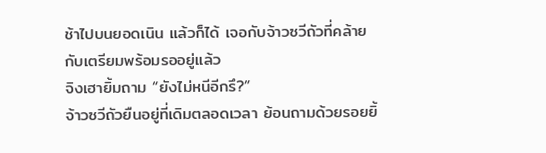ช้าไปบนยอดเนิน แล้วก็ได้ เจอกับจ้าวซวีถัวที่คล้ายกับเตรียมพร้อมรออยู่แล้ว
จิงเฮายิ้มถาม “ยังไม่หนีอีกรึ?”
จ้าวซวีถัวยืนอยู่ที่เดิมตลอดเวลา ย้อนถามด้วยรอยยิ้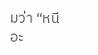มว่า “หนี อะ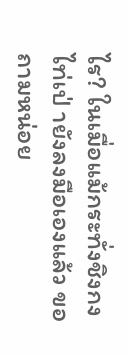ไร? ในเมื่อแม้กระทั่งชิงกงไท่เป่ ายังลงมือเองแล้ว ขอถามหน่อย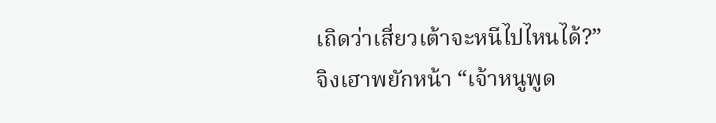เถิดว่าเสี่ยวเต้าจะหนีไปไหนได้?”
จิงเฮาพยักหน้า “เจ้าหนูพูด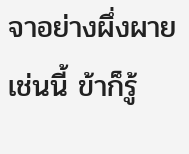จาอย่างผึ่งผายเช่นนี้ ข้าก็รู้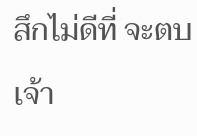สึกไม่ดีที่ จะตบเจ้า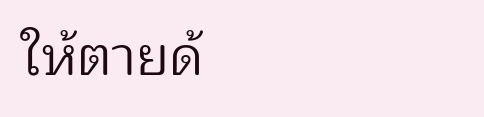ให้ตายด้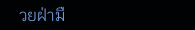วยฝ่ามื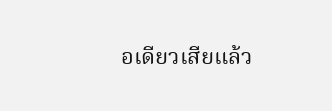อเดียวเสียแล้ว